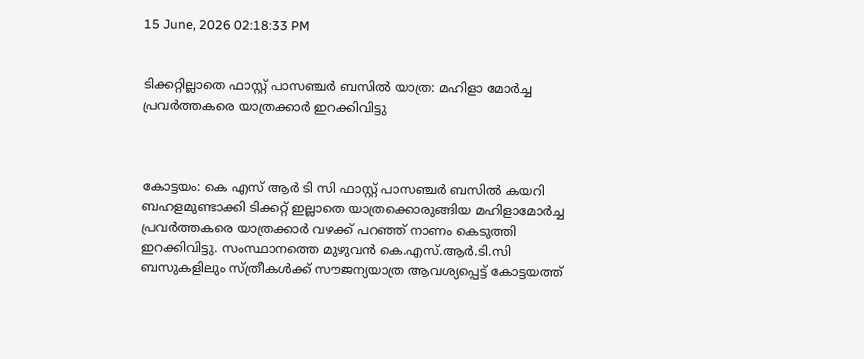15 June, 2026 02:18:33 PM


ടിക്കറ്റില്ലാതെ ഫാസ്റ്റ് പാസഞ്ചര്‍ ബസില്‍ യാത്ര: മഹിളാ മോര്‍ച്ച പ്രവര്‍ത്തകരെ യാത്രക്കാര്‍ ഇറക്കിവിട്ടു



കോട്ടയം: കെ എസ് ആർ ടി സി ഫാസ്റ്റ് പാസഞ്ചർ ബസില്‍ കയറി ബഹളമുണ്ടാക്കി ടിക്കറ്റ് ഇല്ലാതെ യാത്രക്കൊരുങ്ങിയ മഹിളാമോർച്ച പ്രവർത്തകരെ യാത്രക്കാർ വഴക്ക് പറഞ്ഞ് നാണം കെടുത്തി ഇറക്കിവിട്ടു. സംസ്ഥാനത്തെ മുഴുവൻ കെ.എസ്.ആർ.ടി.സി ബസുകളിലും സ്ത്രീകൾക്ക് സൗജന്യയാത്ര ആവശ്യപ്പെട്ട് കോട്ടയത്ത്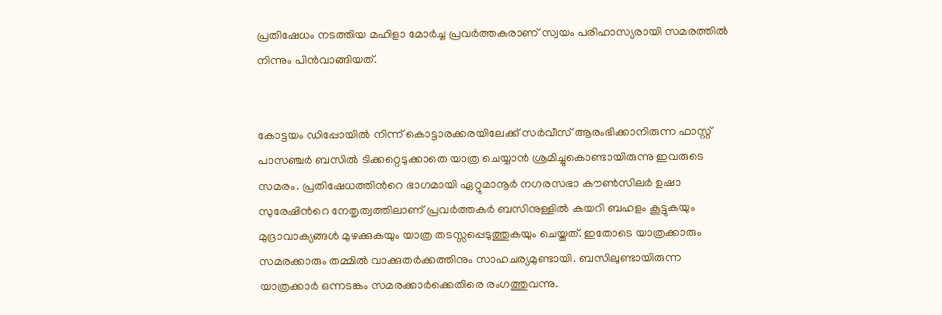പ്രതിഷേധം നടത്തിയ മഹിളാ മോർച്ച പ്രവര്‍ത്തകരാണ് സ്വയം പരിഹാസ്യരായി സമരത്തിൽ നിന്നും പിൻവാങ്ങിയത്.


കോട്ടയം ഡിപ്പോയിൽ നിന്ന് കൊട്ടാരക്കരയിലേക്ക് സർവീസ് ആരംഭിക്കാനിരുന്ന ഫാസ്റ്റ് പാസഞ്ചര്‍ ബസില്‍ ടിക്കറ്റെടുക്കാതെ യാത്ര ചെയ്യാന്‍ ശ്രമിച്ചുകൊണ്ടായിരുന്നു ഇവരുടെ സമരം. പ്രതിഷേധത്തിന്‍റെ ഭാഗമായി ഏറ്റുമാനൂര്‍ നഗരസഭാ കൗണ്‍സിലര്‍ ഉഷാ സുരേഷിന്‍റെ നേതൃത്വത്തിലാണ് പ്രവർത്തകർ ബസിനുള്ളിൽ കയറി ബഹളം കൂട്ടുകയും മുദ്രാവാക്യങ്ങൾ മുഴക്കുകയും യാത്ര തടസ്സപ്പെടുത്തുകയും ചെയ്തത്. ഇതോടെ യാത്രക്കാരും സമരക്കാരും തമ്മിൽ വാക്കുതർക്കത്തിനും സാഹചര്യമുണ്ടായി. ബസിലുണ്ടായിരുന്ന യാത്രക്കാർ ഒന്നടങ്കം സമരക്കാർക്കെതിരെ രംഗത്തുവന്നു.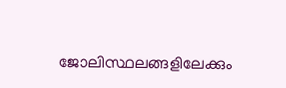ജോലിസ്ഥലങ്ങളിലേക്കും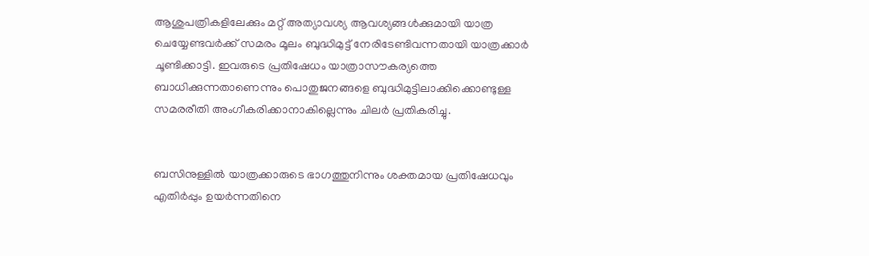ആശുപത്രികളിലേക്കും മറ്റ് അത്യാവശ്യ ആവശ്യങ്ങൾക്കുമായി യാത്ര ചെയ്യേണ്ടവർക്ക് സമരം മൂലം ബുദ്ധിമുട്ട് നേരിടേണ്ടിവന്നതായി യാത്രക്കാർ ചൂണ്ടിക്കാട്ടി. ഇവരുടെ പ്രതിഷേധം യാത്രാസൗകര്യത്തെ ബാധിക്കുന്നതാണെന്നും പൊതുജനങ്ങളെ ബുദ്ധിമുട്ടിലാക്കിക്കൊണ്ടുള്ള സമരരീതി അംഗീകരിക്കാനാകില്ലെന്നും ചിലർ പ്രതികരിച്ചു.


ബസിനുള്ളിൽ യാത്രക്കാരുടെ ഭാഗത്തുനിന്നും ശക്തമായ പ്രതിഷേധവും എതിർപ്പും ഉയർന്നതിനെ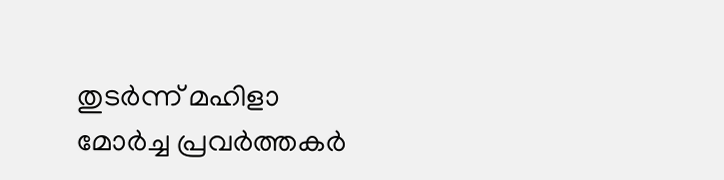തുടർന്ന് മഹിളാ മോർച്ച പ്രവർത്തകർ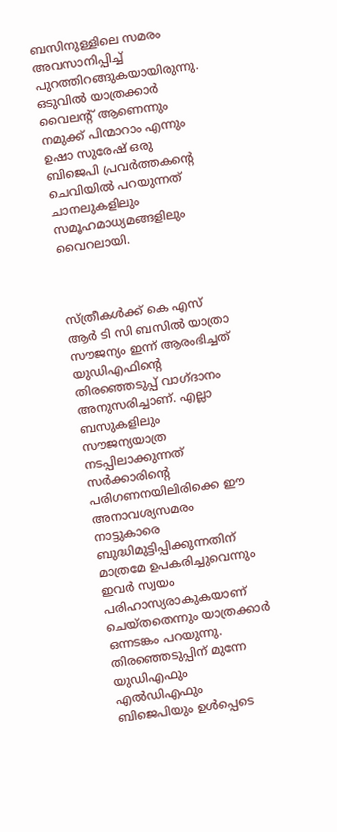ബസിനുള്ളിലെ സമരം അവസാനിപ്പിച്ച് പുറത്തിറങ്ങുകയായിരുന്നു. ഒടുവില്‍ യാത്രക്കാര്‍ വൈലന്‍റ് ആണെന്നും നമുക്ക് പിന്മാറാം എന്നും ഉഷാ സുരേഷ് ഒരു ബിജെപി പ്രവര്‍ത്തകന്‍റെ ചെവിയില്‍ പറയുന്നത് ചാനലുകളിലും സമൂഹമാധ്യമങ്ങളിലും വൈറലായി.



സ്ത്രീകൾക്ക് കെ എസ് ആർ ടി സി ബസിൽ യാത്രാ സൗജന്യം ഇന്ന് ആരംഭിച്ചത് യുഡിഎഫിന്റെ തിരഞ്ഞെടുപ്പ് വാഗ്ദാനം അനുസരിച്ചാണ്. എല്ലാ ബസുകളിലും സൗജന്യയാത്ര നടപ്പിലാക്കുന്നത് സർക്കാരിന്‍റെ പരിഗണനയിലിരിക്കെ ഈ അനാവശ്യസമരം നാട്ടുകാരെ ബുദ്ധിമുട്ടിപ്പിക്കുന്നതിന് മാത്രമേ ഉപകരിച്ചുവെന്നും ഇവർ സ്വയം പരിഹാസ്യരാകുകയാണ് ചെയ്തതെന്നും യാത്രക്കാർ ഒന്നടങ്കം പറയുന്നു. തിരഞ്ഞെടുപ്പിന് മുന്നേ യുഡിഎഫും എൽഡിഎഫും  ബിജെപിയും ഉൾപ്പെടെ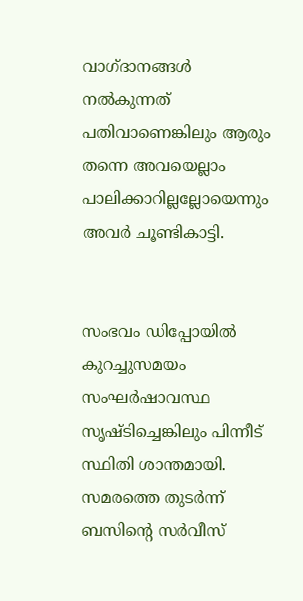വാഗ്ദാനങ്ങൾ നൽകുന്നത് പതിവാണെങ്കിലും ആരും തന്നെ അവയെല്ലാം പാലിക്കാറില്ലല്ലോയെന്നും അവർ ചൂണ്ടികാട്ടി.


സംഭവം ഡിപ്പോയിൽ കുറച്ചുസമയം സംഘർഷാവസ്ഥ സൃഷ്ടിച്ചെങ്കിലും പിന്നീട് സ്ഥിതി ശാന്തമായി. സമരത്തെ തുടർന്ന് ബസിന്‍റെ സർവീസ്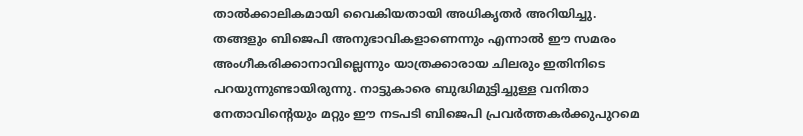താൽക്കാലികമായി വൈകിയതായി അധികൃതർ അറിയിച്ചു.  തങ്ങളും ബിജെപി അനുഭാവികളാണെന്നും എന്നാല്‍ ഈ സമരം അംഗീകരിക്കാനാവില്ലെന്നും യാത്രക്കാരായ ചിലരും ഇതിനിടെ പറയുന്നുണ്ടായിരുന്നു. നാട്ടുകാരെ ബുദ്ധിമുട്ടിച്ചുള്ള വനിതാ നേതാവിന്‍റെയും മറ്റും ഈ നടപടി ബിജെപി പ്രവർത്തകർക്കുപുറമെ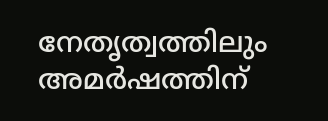നേതൃത്വത്തിലും അമർഷത്തിന്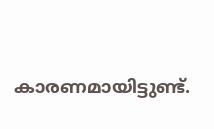കാരണമായിട്ടുണ്ട്.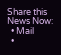Share this News Now:
  • Mail
  •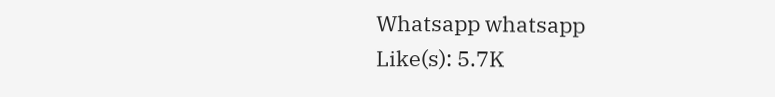Whatsapp whatsapp
Like(s): 5.7K